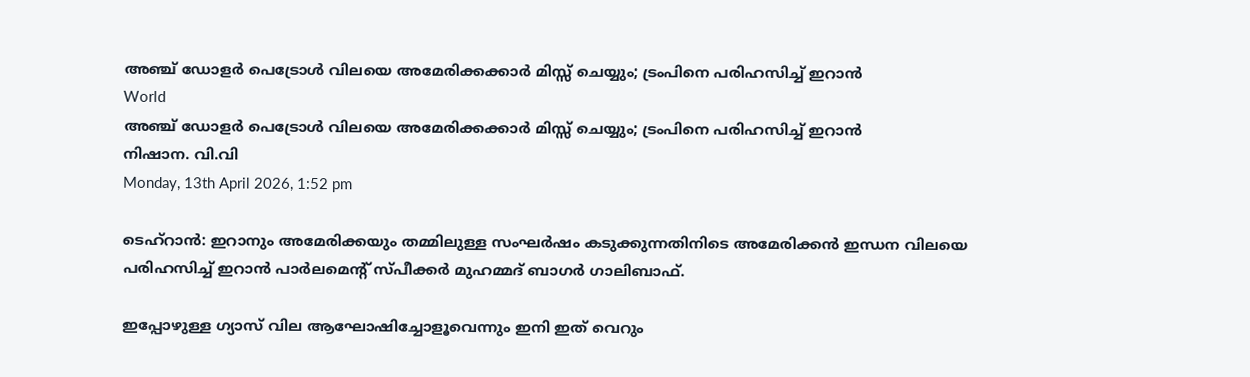അഞ്ച് ഡോളര്‍ പെട്രോള്‍ വിലയെ അമേരിക്കക്കാര്‍ മിസ്സ് ചെയ്യും; ട്രംപിനെ പരിഹസിച്ച് ഇറാന്‍
World
അഞ്ച് ഡോളര്‍ പെട്രോള്‍ വിലയെ അമേരിക്കക്കാര്‍ മിസ്സ് ചെയ്യും; ട്രംപിനെ പരിഹസിച്ച് ഇറാന്‍
നിഷാന. വി.വി
Monday, 13th April 2026, 1:52 pm

ടെഹ്‌റാന്‍: ഇറാനും അമേരിക്കയും തമ്മിലുള്ള സംഘര്‍ഷം കടുക്കുന്നതിനിടെ അമേരിക്കന്‍ ഇന്ധന വിലയെ പരിഹസിച്ച് ഇറാന്‍ പാര്‍ലമെന്റ് സ്പീക്കര്‍ മുഹമ്മദ് ബാഗര്‍ ഗാലിബാഫ്.

ഇപ്പോഴുള്ള ഗ്യാസ് വില ആഘോഷിച്ചോളൂവെന്നും ഇനി ഇത് വെറും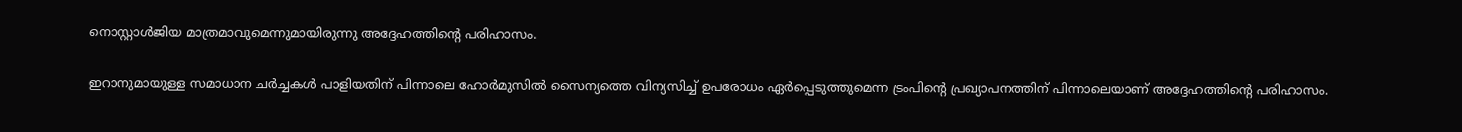നൊസ്റ്റാള്‍ജിയ മാത്രമാവുമെന്നുമായിരുന്നു അദ്ദേഹത്തിന്റെ പരിഹാസം.

ഇറാനുമായുള്ള സമാധാന ചര്‍ച്ചകള്‍ പാളിയതിന് പിന്നാലെ ഹോര്‍മുസില്‍ സൈന്യത്തെ വിന്യസിച്ച് ഉപരോധം ഏര്‍പ്പെടുത്തുമെന്ന ട്രംപിന്റെ പ്രഖ്യാപനത്തിന് പിന്നാലെയാണ് അദ്ദേഹത്തിന്റെ പരിഹാസം.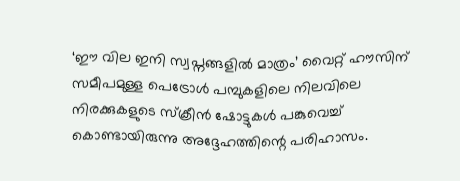‘ഈ വില ഇനി സ്വപ്നങ്ങളില്‍ മാത്രം’ വൈറ്റ് ഹൗസിന് സമീപമുള്ള പെട്രോള്‍ പമ്പുകളിലെ നിലവിലെ നിരക്കുകളുടെ സ്‌ക്രീന്‍ ഷോട്ടുകള്‍ പങ്കുവെച്ച് കൊണ്ടായിരുന്നു അദ്ദേഹത്തിന്റെ പരിഹാസം.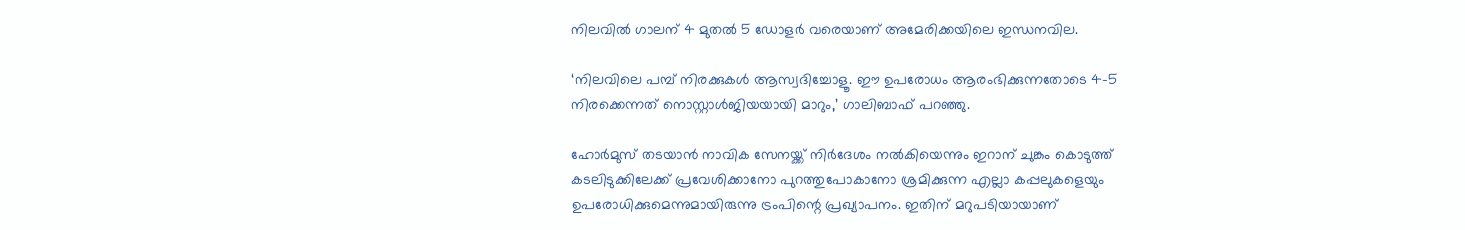നിലവില്‍ ഗാലന് 4 മുതല്‍ 5 ഡോളര്‍ വരെയാണ് അമേരിക്കയിലെ ഇന്ധനവില.

‘നിലവിലെ പമ്പ് നിരക്കുകള്‍ ആസ്വദിച്ചോളൂ. ഈ ഉപരോധം ആരംഭിക്കുന്നതോടെ 4-5 നിരക്കെന്നത് നൊസ്റ്റാള്‍ജിയയായി മാറും,’ ഗാലിബാഫ് പറഞ്ഞു.

ഹോര്‍മുസ് തടയാന്‍ നാവിക സേനയ്ക്ക് നിര്‍ദേശം നല്‍കിയെന്നും ഇറാന് ചുങ്കം കൊടുത്ത് കടലിടുക്കിലേക്ക് പ്രവേശിക്കാനോ പുറത്തുപോകാനോ ശ്രമിക്കുന്ന എല്ലാ കപ്പലുകളെയും ഉപരോധിക്കുമെന്നുമായിരുന്നു ട്രംപിന്റെ പ്രഖ്യാപനം. ഇതിന് മറുപടിയായാണ്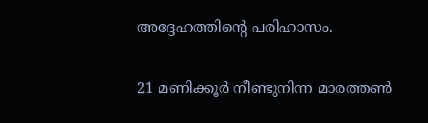അദ്ദേഹത്തിന്റെ പരിഹാസം.

21 മണിക്കൂര്‍ നീണ്ടുനിന്ന മാരത്തണ്‍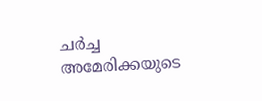ചര്‍ച്ച അമേരിക്കയുടെ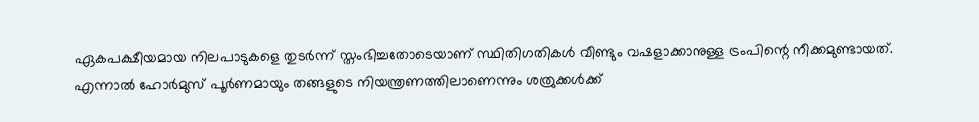ഏകപക്ഷീയമായ നിലപാടുകളെ തുടര്‍ന്ന് സ്തംഭിച്ചതോടെയാണ് സ്ഥിതിഗതികള്‍ വീണ്ടും വഷളാക്കാനുള്ള ട്രംപിന്റെ നീക്കമുണ്ടായത്.
എന്നാല്‍ ഹോര്‍മുസ് പൂര്‍ണമായും തങ്ങളുടെ നിയന്ത്രണത്തിലാണെന്നും ശത്രുക്കള്‍ക്ക്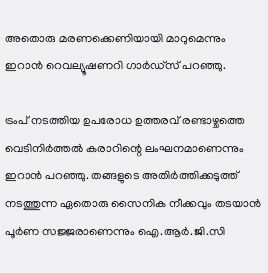അതൊരു മരണക്കെണിയായി മാറുമെന്നും ഇറാന്‍ റെവല്യൂഷണറി ഗാര്‍ഡ്സ് പറഞ്ഞു.

ട്രംപ് നടത്തിയ ഉപരോധ ഉത്തരവ് രണ്ടാഴ്ചത്തെ വെടിനിര്‍ത്തല്‍ കരാറിന്റെ ലംഘനമാണെന്നും ഇറാന്‍ പറഞ്ഞു. തങ്ങളുടെ അതിര്‍ത്തിക്കടുത്ത് നടത്തുന്ന ഏതൊരു സൈനിക നീക്കവും തടയാന്‍ പൂര്‍ണ സജ്ജരാണെന്നും ഐ.ആര്‍.ജി.സി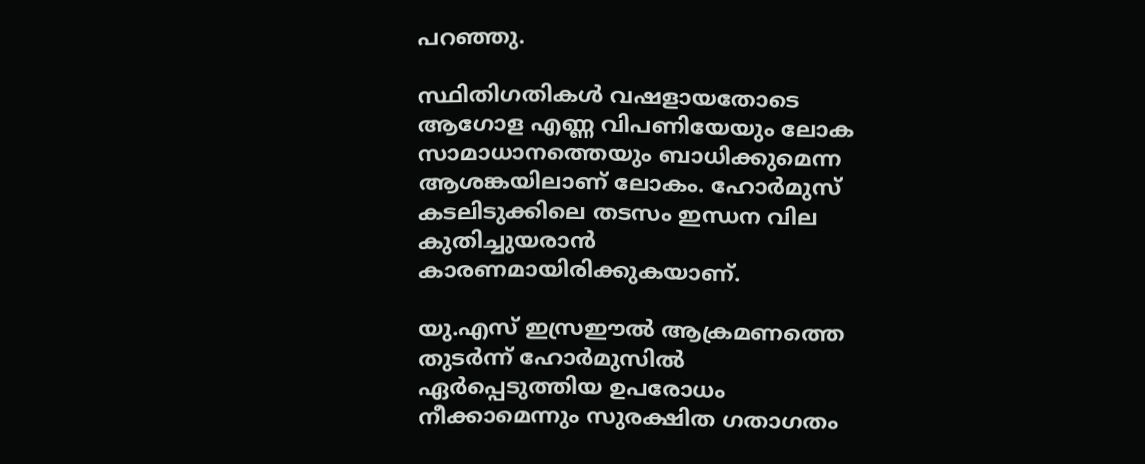പറഞ്ഞു.

സ്ഥിതിഗതികള്‍ വഷളായതോടെ ആഗോള എണ്ണ വിപണിയേയും ലോക സാമാധാനത്തെയും ബാധിക്കുമെന്ന ആശങ്കയിലാണ് ലോകം. ഹോര്‍മുസ് കടലിടുക്കിലെ തടസം ഇന്ധന വില കുതിച്ചുയരാന്‍ കാരണമായിരിക്കുകയാണ്.

യു.എസ് ഇസ്രഈല്‍ ആക്രമണത്തെ തുടര്‍ന്ന് ഹോര്‍മുസില്‍ ഏര്‍പ്പെടുത്തിയ ഉപരോധം നീക്കാമെന്നും സുരക്ഷിത ഗതാഗതം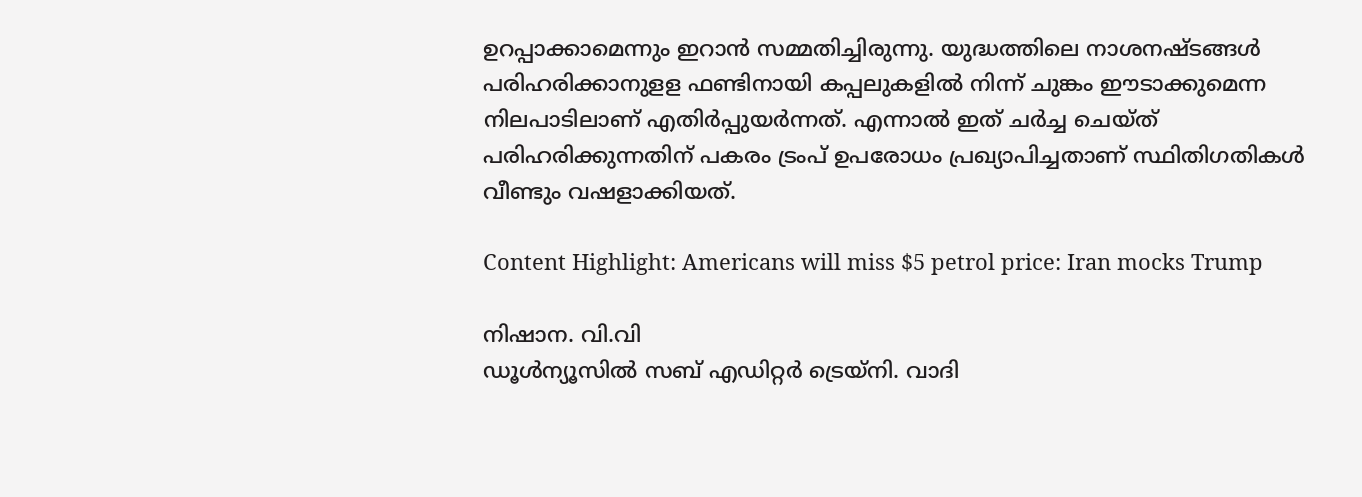ഉറപ്പാക്കാമെന്നും ഇറാന്‍ സമ്മതിച്ചിരുന്നു. യുദ്ധത്തിലെ നാശനഷ്ടങ്ങള്‍ പരിഹരിക്കാനുളള ഫണ്ടിനായി കപ്പലുകളില്‍ നിന്ന് ചുങ്കം ഈടാക്കുമെന്ന നിലപാടിലാണ് എതിര്‍പ്പുയര്‍ന്നത്. എന്നാല്‍ ഇത് ചര്‍ച്ച ചെയ്ത് പരിഹരിക്കുന്നതിന് പകരം ട്രംപ് ഉപരോധം പ്രഖ്യാപിച്ചതാണ് സ്ഥിതിഗതികള്‍ വീണ്ടും വഷളാക്കിയത്.

Content Highlight: Americans will miss $5 petrol price: Iran mocks Trump

നിഷാന. വി.വി
ഡൂള്‍ന്യൂസില്‍ സബ് എഡിറ്റര്‍ ട്രെയ്‌നി. വാദി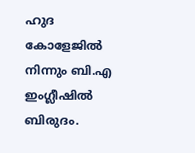ഹുദ കോളേജില്‍ നിന്നും ബി.എ ഇംഗ്ലീഷില്‍ ബിരുദം.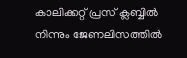കാലിക്കറ്റ് പ്രസ് ക്ലബ്ബില്‍ നിന്നും ജേണലിസത്തില്‍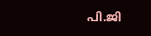പി.ജി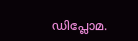ഡിപ്ലോമ.